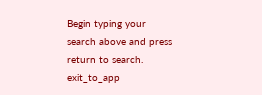Begin typing your search above and press return to search.
exit_to_app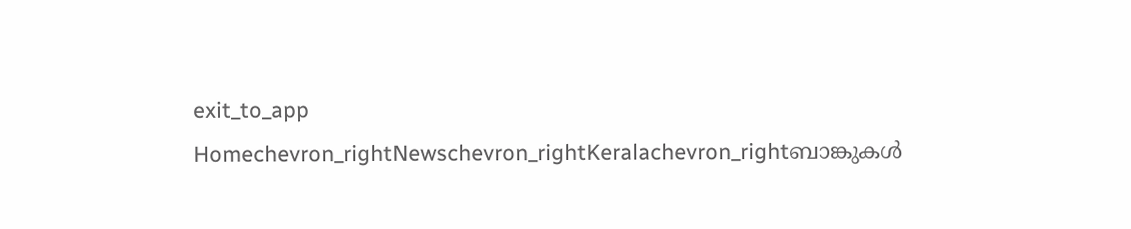exit_to_app
Homechevron_rightNewschevron_rightKeralachevron_rightബാങ്കുകൾ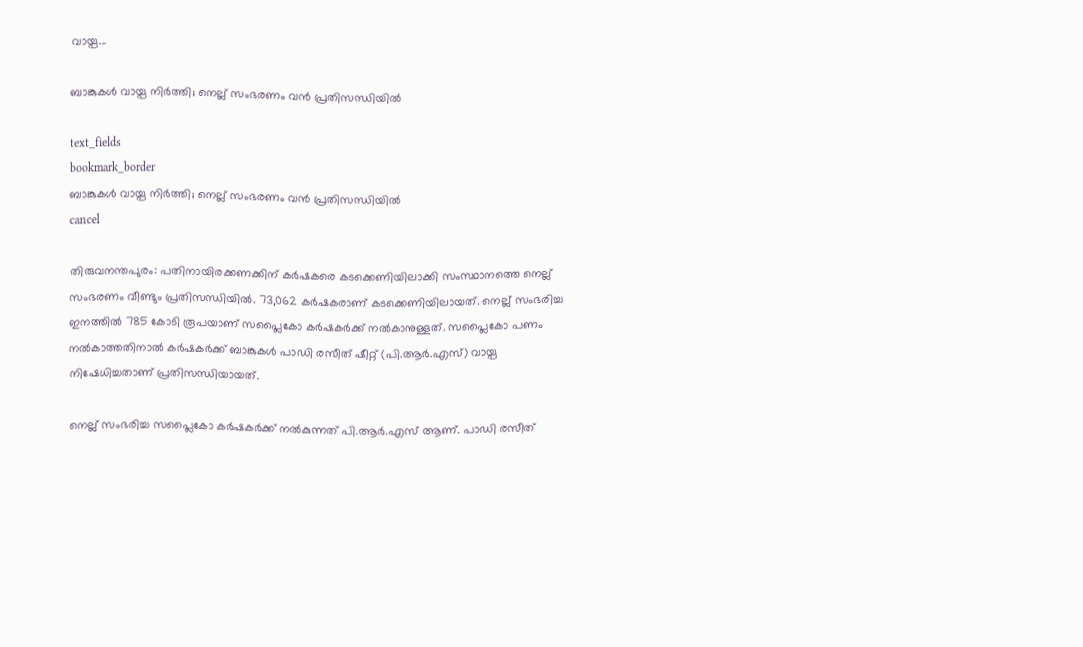വായ്പ...

ബാങ്കുകൾ വായ്പ നിർത്തി; നെല്ല് സംഭരണം വൻ പ്രതിസന്ധിയിൽ

text_fields
bookmark_border
ബാങ്കുകൾ വായ്പ നിർത്തി; നെല്ല് സംഭരണം വൻ പ്രതിസന്ധിയിൽ
cancel

തിരുവനന്തപുരം: പതിനായിരക്കണക്കിന് കർഷകരെ കടക്കെണിയിലാക്കി സംസ്ഥാനത്തെ നെല്ല് സംഭരണം വീണ്ടും പ്രതിസന്ധിയിൽ. 73,062 കര്‍ഷകരാണ് കടക്കെണിയിലായത്. നെല്ല് സംഭരിച്ച ഇനത്തിൽ 785 കോടി രൂപയാണ് സപ്ലൈകോ കർഷകർക്ക് നൽകാനുള്ളത്. സപ്ലൈകോ പണം നല്‍കാത്തതിനാൽ കര്‍ഷകര്‍ക്ക് ബാങ്കുകള്‍ പാഡി രസീത് ഷീറ്റ് (പി.ആര്‍.എസ്) വായ്പ നിഷേധിച്ചതാണ് പ്രതിസന്ധിയായത്.

നെല്ല് സംഭരിച്ച സപ്ലൈകോ കർഷകർക്ക് നൽകുന്നത് പി.ആർ.എസ് ആണ്. പാഡി രസീത്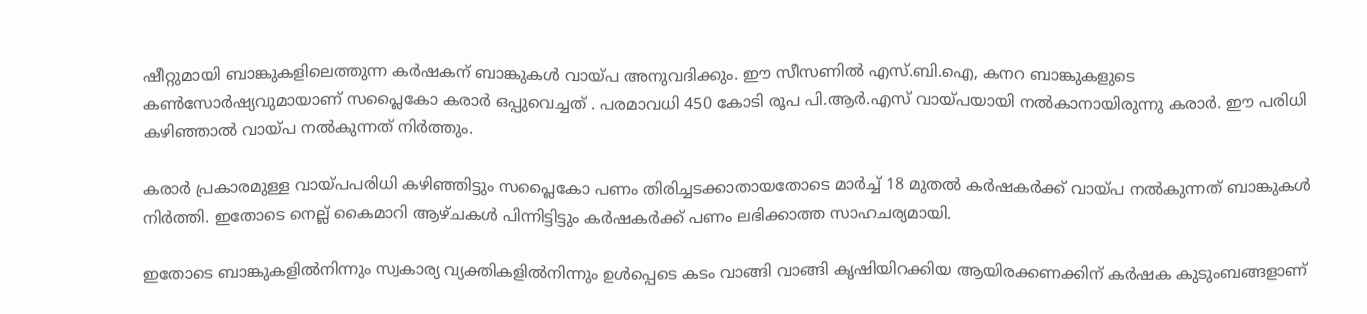ഷീറ്റുമായി ബാങ്കുകളിലെത്തുന്ന കര്‍ഷകന് ബാങ്കുകള്‍ വായ്പ അനുവദിക്കും. ഈ സീസണില്‍ എസ്.ബി.ഐ, കനറ ബാങ്കുകളുടെ കൺസോർഷ്യവുമായാണ് സപ്ലൈകോ കരാര്‍ ഒപ്പുവെച്ചത് . പരമാവധി 450 കോടി രൂപ പി.ആർ.എസ് വായ്‌പയായി നൽകാനായിരുന്നു കരാർ. ഈ പരിധി കഴിഞ്ഞാൽ വായ്‌പ നൽകുന്നത് നിർത്തും.

കരാർ പ്രകാരമുള്ള വായ്പപരിധി കഴിഞ്ഞിട്ടും സപ്ലൈകോ പണം തിരിച്ചടക്കാതായതോടെ മാർച്ച് 18 മുതല്‍ കര്‍ഷകര്‍ക്ക് വായ്‌പ നൽകുന്നത് ബാങ്കുകള്‍ നിർത്തി. ഇതോടെ നെല്ല് കൈമാറി ആഴ്ചകൾ പിന്നിട്ടിട്ടും കർഷകർക്ക് പണം ലഭിക്കാത്ത സാഹചര്യമായി.

ഇതോടെ ബാങ്കുകളില്‍നിന്നും സ്വകാര്യ വ്യക്തികളില്‍നിന്നും ഉൾപ്പെടെ കടം വാങ്ങി വാങ്ങി കൃഷിയിറക്കിയ ആയിരക്കണക്കിന് കര്‍ഷക കുടുംബങ്ങളാണ്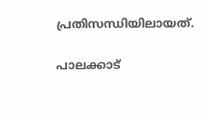പ്രതിസന്ധിയിലായത്.

പാലക്കാട്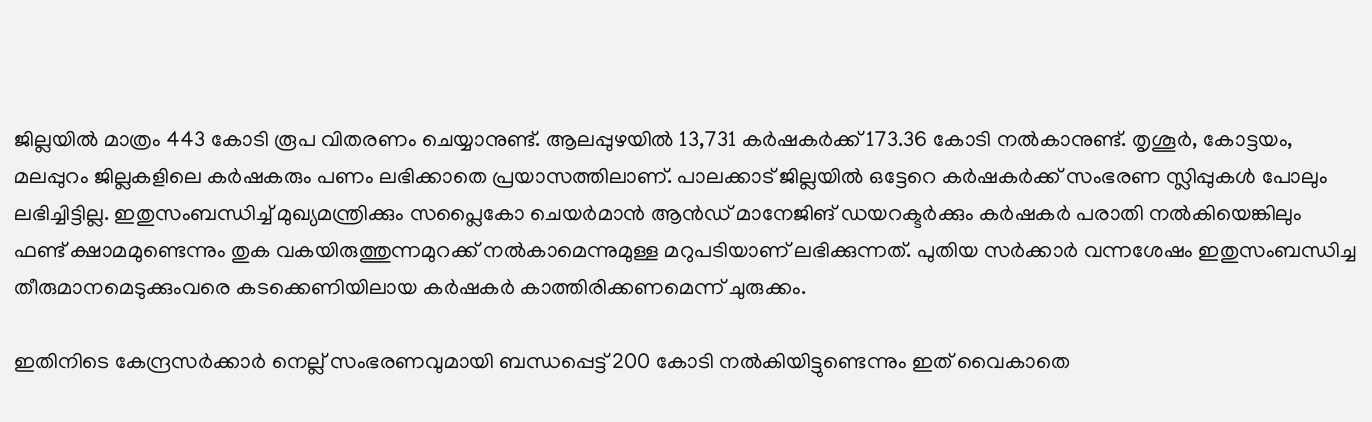ജില്ലയില്‍ മാത്രം 443 കോടി രൂപ വിതരണം ചെയ്യാനുണ്ട്. ആലപ്പുഴയിൽ 13,731 കർഷകർക്ക് 173.36 കോടി നൽകാനുണ്ട്. തൃശൂര്‍, കോട്ടയം, മലപ്പുറം ജില്ലകളിലെ കർഷകരും പണം ലഭിക്കാതെ പ്രയാസത്തിലാണ്. പാലക്കാട് ജില്ലയിൽ ഒട്ടേറെ കർഷകർക്ക് സംഭരണ സ്ലിപ്പുകൾ പോലും ലഭിച്ചിട്ടില്ല. ഇതുസംബന്ധിച്ച് മുഖ്യമന്ത്രിക്കും സപ്ലൈകോ ചെയർമാൻ ആൻഡ് മാനേജിങ് ഡയറക്ടർക്കും കര്‍ഷകര്‍ പരാതി നല്‍കിയെങ്കിലും ഫണ്ട് ക്ഷാമമുണ്ടെന്നും തുക വകയിരുത്തുന്നമുറക്ക് നൽകാമെന്നുമുള്ള മറുപടിയാണ് ലഭിക്കുന്നത്. പുതിയ സർക്കാർ വന്നശേഷം ഇതുസംബന്ധിച്ച തീരുമാനമെടുക്കുംവരെ കടക്കെണിയിലായ കർഷകർ കാത്തിരിക്കണമെന്ന് ചുരുക്കം.

ഇതിനിടെ കേന്ദ്രസർക്കാർ നെല്ല് സംഭരണവുമായി ബന്ധപ്പെട്ട് 200 കോടി നൽകിയിട്ടുണ്ടെന്നും ഇത് വൈകാതെ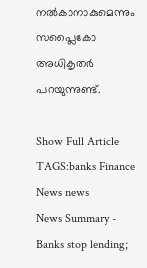നൽകാനാകുമെന്നും സപ്ലൈകോ അധികൃതർ പറയുന്നുണ്ട്.

Show Full Article
TAGS:banks Finance News news
News Summary - Banks stop lending;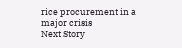rice procurement in a major crisis
Next Story